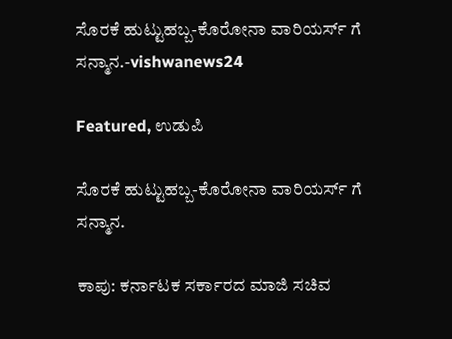ಸೊರಕೆ ಹುಟ್ಟುಹಬ್ಬ-ಕೊರೋನಾ ವಾರಿಯರ್ಸ್ ಗೆ ಸನ್ಮಾನ.-vishwanews24

Featured, ಉಡುಪಿ

ಸೊರಕೆ ಹುಟ್ಟುಹಬ್ಬ-ಕೊರೋನಾ ವಾರಿಯರ್ಸ್ ಗೆ ಸನ್ಮಾನ.

ಕಾಪು: ಕರ್ನಾಟಕ ಸರ್ಕಾರದ ಮಾಜಿ ಸಚಿವ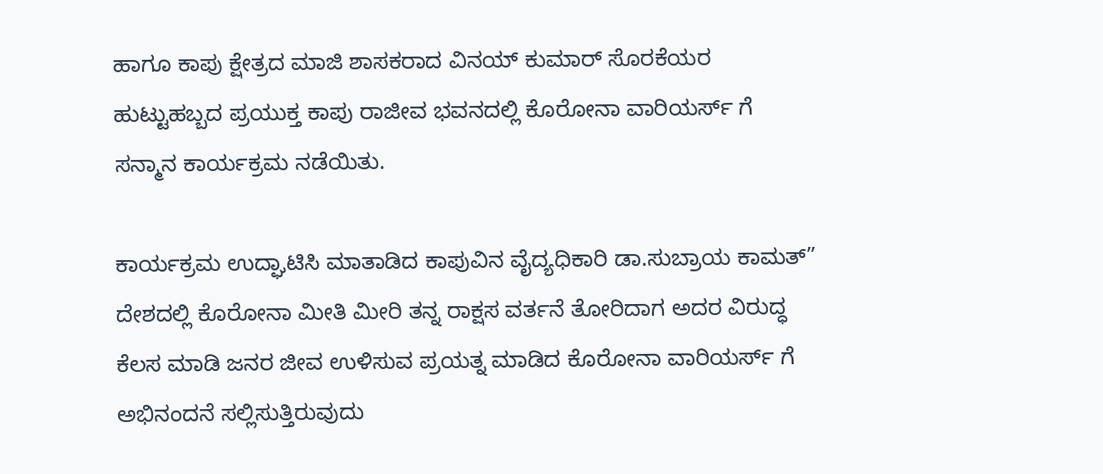ಹಾಗೂ ಕಾಪು ಕ್ಷೇತ್ರದ ಮಾಜಿ ಶಾಸಕರಾದ ವಿನಯ್ ಕುಮಾರ್ ಸೊರಕೆಯರ ಹುಟ್ಟುಹಬ್ಬದ ಪ್ರಯುಕ್ತ ಕಾಪು ರಾಜೀವ ಭವನದಲ್ಲಿ ಕೊರೋನಾ ವಾರಿಯರ್ಸ್ ಗೆ ಸನ್ಮಾನ ಕಾರ್ಯಕ್ರಮ ನಡೆಯಿತು.

ಕಾರ್ಯಕ್ರಮ ಉದ್ಘಾಟಿಸಿ ಮಾತಾಡಿದ ಕಾಪುವಿನ ವೈದ್ಯಧಿಕಾರಿ ಡಾ.ಸುಬ್ರಾಯ ಕಾಮತ್” ದೇಶದಲ್ಲಿ ಕೊರೋನಾ ಮೀತಿ ಮೀರಿ ತನ್ನ ರಾಕ್ಷಸ ವರ್ತನೆ ತೋರಿದಾಗ ಅದರ ವಿರುದ್ಧ ಕೆಲಸ ಮಾಡಿ ಜನರ ಜೀವ ಉಳಿಸುವ ಪ್ರಯತ್ನ ಮಾಡಿದ ಕೊರೋನಾ ವಾರಿಯರ್ಸ್ ಗೆ ಅಭಿನಂದನೆ ಸಲ್ಲಿಸುತ್ತಿರುವುದು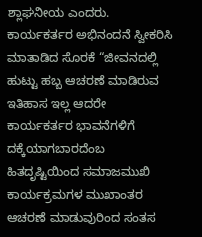ಶ್ಲಾಘನೀಯ ಎಂದರು.
ಕಾರ್ಯಕರ್ತರ ಅಭಿನಂದನೆ ಸ್ವೀಕರಿಸಿ ಮಾತಾಡಿದ ಸೊರಕೆ “ಜೀವನದಲ್ಲಿ ಹುಟ್ಟು ಹಬ್ಬ ಆಚರಣೆ ಮಾಡಿರುವ ಇತಿಹಾಸ ಇಲ್ಲ ಆದರೇ ಕಾರ್ಯಕರ್ತರ ಭಾವನೆಗಳಿಗೆ ದಕ್ಕೆಯಾಗಬಾರದೆಂಬ ಹಿತದೃಷ್ಟಿಯಿಂದ ಸಮಾಜಮುಖಿ ಕಾರ್ಯಕ್ರಮಗಳ ಮುಖಾಂತರ ಆಚರಣೆ ಮಾಡುವುರಿಂದ ಸಂತಸ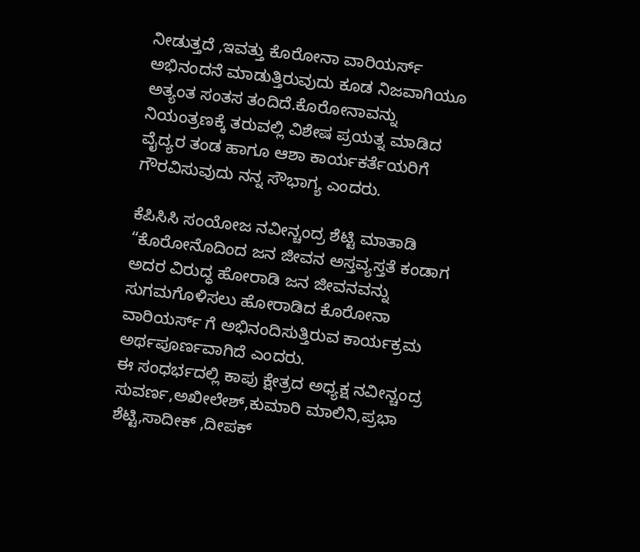ನೀಡುತ್ತದೆ ,ಇವತ್ತು ಕೊರೋನಾ ವಾರಿಯರ್ಸ್ ಅಭಿನಂದನೆ ಮಾಡುತ್ತಿರುವುದು ಕೂಡ ನಿಜವಾಗಿಯೂ ಅತ್ಯಂತ ಸಂತಸ ತಂದಿದೆ.ಕೊರೋನಾವನ್ನು ನಿಯಂತ್ರಣಕ್ಕೆ ತರುವಲ್ಲಿ ವಿಶೇಷ ಪ್ರಯತ್ನ ಮಾಡಿದ ವೈದ್ಯರ ತಂಡ ಹಾಗೂ ಆಶಾ ಕಾರ್ಯಕರ್ತೆಯರಿಗೆ ಗೌರವಿಸುವುದು ನನ್ನ ಸೌಭಾಗ್ಯ ಎಂದರು.

ಕೆಪಿಸಿಸಿ ಸಂಯೋಜ ನವೀನ್ಚಂದ್ರ ಶೆಟ್ಟಿ ಮಾತಾಡಿ “ಕೊರೋನೊದಿಂದ ಜನ ಜೀವನ ಅಸ್ತವ್ಯಸ್ತತೆ ಕಂಡಾಗ ಅದರ ವಿರುದ್ಧ ಹೋರಾಡಿ ಜನ ಜೀವನವನ್ನು ಸುಗಮಗೊಳಿಸಲು ಹೋರಾಡಿದ ಕೊರೋನಾ ವಾರಿಯರ್ಸ್ ಗೆ ಅಭಿನಂದಿಸುತ್ತಿರುವ ಕಾರ್ಯಕ್ರಮ ಅರ್ಥಪೂರ್ಣವಾಗಿದೆ ಎಂದರು.
ಈ ಸಂಧರ್ಭದಲ್ಲಿ ಕಾಪು ಕ್ಷೇತ್ರದ ಅಧ್ಯಕ್ಷ ನವೀನ್ಚಂದ್ರ ಸುವರ್ಣ,ಅಖೀಲೇಶ್,ಕುಮಾರಿ ಮಾಲಿನಿ,ಪ್ರಭಾ ಶೆಟ್ಟಿ,ಸಾದೀಕ್ ,ದೀಪಕ್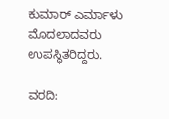ಕುಮಾರ್ ಎರ್ಮಾಳು ಮೊದಲಾದವರು ಉಪಸ್ಥಿತರಿದ್ದರು.

ವರದಿ: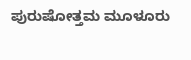ಪುರುಷೋತ್ತಮ ಮೂಳೂರು